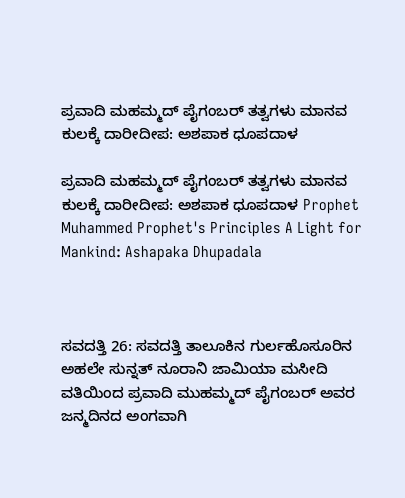ಪ್ರವಾದಿ ಮಹಮ್ಮದ್ ಪೈಗಂಬರ್ ತತ್ವಗಳು ಮಾನವ ಕುಲಕ್ಕೆ ದಾರೀದೀಪ: ಅಶಪಾಕ ಧೂಪದಾಳ

ಪ್ರವಾದಿ ಮಹಮ್ಮದ್ ಪೈಗಂಬರ್ ತತ್ವಗಳು ಮಾನವ ಕುಲಕ್ಕೆ ದಾರೀದೀಪ: ಅಶಪಾಕ ಧೂಪದಾಳ Prophet Muhammed Prophet's Principles A Light for Mankind: Ashapaka Dhupadala



ಸವದತ್ತಿ 26: ಸವದತ್ತಿ ತಾಲೂಕಿನ ಗುರ್ಲಹೊಸೂರಿನ ಅಹಲೇ ಸುನ್ನತ್ ನೂರಾನಿ ಜಾಮಿಯಾ ಮಸೀದಿ ವತಿಯಿಂದ ಪ್ರವಾದಿ ಮುಹಮ್ಮದ್ ಪೈಗಂಬರ್ ಅವರ ಜನ್ಮದಿನದ ಅಂಗವಾಗಿ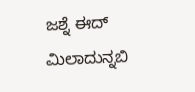ಜಶ್ನೆ ಈದ್ ಮಿಲಾದುನ್ನಬಿ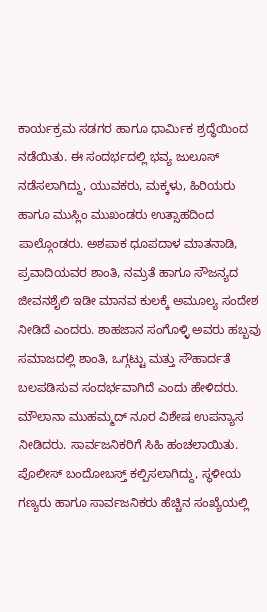ಕಾರ್ಯಕ್ರಮ ಸಡಗರ ಹಾಗೂ ಧಾರ್ಮಿಕ ಶ್ರದ್ಧೆಯಿಂದ ನಡೆಯಿತು. ಈ ಸಂದರ್ಭದಲ್ಲಿ ಭವ್ಯ ಜುಲೂಸ್ ನಡೆಸಲಾಗಿದ್ದು, ಯುವಕರು, ಮಕ್ಕಳು, ಹಿರಿಯರು ಹಾಗೂ ಮುಸ್ಲಿಂ ಮುಖಂಡರು ಉತ್ಸಾಹದಿಂದ ಪಾಲ್ಗೊಂಡರು. ಅಶಪಾಕ ಧೂಪದಾಳ ಮಾತನಾಡಿ, ಪ್ರವಾದಿಯವರ ಶಾಂತಿ, ನಮ್ರತೆ ಹಾಗೂ ಸೌಜನ್ಯದ ಜೀವನಶೈಲಿ ಇಡೀ ಮಾನವ ಕುಲಕ್ಕೆ ಅಮೂಲ್ಯ ಸಂದೇಶ ನೀಡಿದೆ ಎಂದರು. ಶಾಹಜಾನ ಸಂಗೊಳ್ಳಿ ಅವರು ಹಬ್ಬವು ಸಮಾಜದಲ್ಲಿ ಶಾಂತಿ, ಒಗ್ಗಟ್ಟು ಮತ್ತು ಸೌಹಾರ್ದತೆ ಬಲಪಡಿಸುವ ಸಂದರ್ಭವಾಗಿದೆ ಎಂದು ಹೇಳಿದರು. ಮೌಲಾನಾ ಮುಹಮ್ಮದ್ ನೂರ ವಿಶೇಷ ಉಪನ್ಯಾಸ ನೀಡಿದರು. ಸಾರ್ವಜನಿಕರಿಗೆ ಸಿಹಿ ಹಂಚಲಾಯಿತು. ಪೊಲೀಸ್ ಬಂದೋಬಸ್ತ್‌ ಕಲ್ಪಿಸಲಾಗಿದ್ದು, ಸ್ಥಳೀಯ ಗಣ್ಯರು ಹಾಗೂ ಸಾರ್ವಜನಿಕರು ಹೆಚ್ಚಿನ ಸಂಖ್ಯೆಯಲ್ಲಿ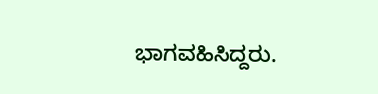ಭಾಗವಹಿಸಿದ್ದರು.